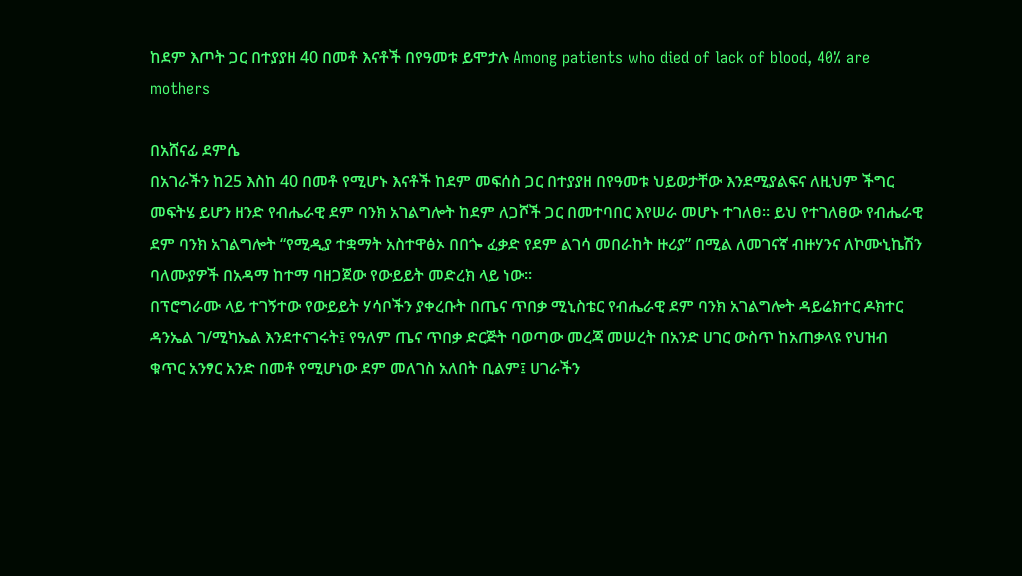ከደም እጦት ጋር በተያያዘ 40 በመቶ እናቶች በየዓመቱ ይሞታሉ Among patients who died of lack of blood, 40% are mothers

በአሸናፊ ደምሴ
በአገራችን ከ25 እስከ 40 በመቶ የሚሆኑ እናቶች ከደም መፍሰስ ጋር በተያያዘ በየዓመቱ ህይወታቸው እንደሚያልፍና ለዚህም ችግር መፍትሄ ይሆን ዘንድ የብሔራዊ ደም ባንክ አገልግሎት ከደም ለጋሾች ጋር በመተባበር እየሠራ መሆኑ ተገለፀ። ይህ የተገለፀው የብሔራዊ ደም ባንክ አገልግሎት “የሚዲያ ተቋማት አስተዋፅኦ በበጐ ፈቃድ የደም ልገሳ መበራከት ዙሪያ” በሚል ለመገናኛ ብዙሃንና ለኮሙኒኬሽን ባለሙያዎች በአዳማ ከተማ ባዘጋጀው የውይይት መድረክ ላይ ነው።
በፕሮግራሙ ላይ ተገኝተው የውይይት ሃሳቦችን ያቀረቡት በጤና ጥበቃ ሚኒስቴር የብሔራዊ ደም ባንክ አገልግሎት ዳይሬክተር ዶክተር ዳንኤል ገ/ሚካኤል እንደተናገሩት፤ የዓለም ጤና ጥበቃ ድርጅት ባወጣው መረጃ መሠረት በአንድ ሀገር ውስጥ ከአጠቃላዩ የህዝብ ቁጥር አንፃር አንድ በመቶ የሚሆነው ደም መለገስ አለበት ቢልም፤ ሀገራችን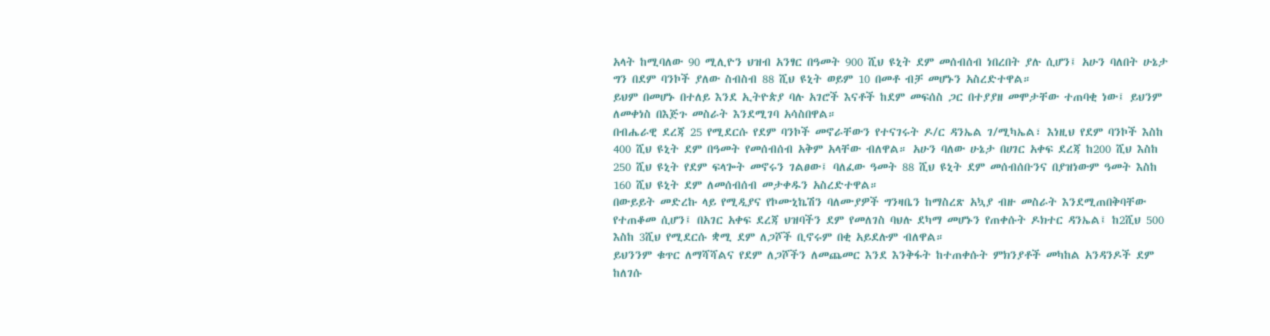አላት ከሚባለው 90 ሚሊዮን ህዝብ አንፃር በዓመት 900 ሺህ ዩኒት ደም መሰብሰብ ነበረበት ያሉ ሲሆን፤ አሁን ባለበት ሁኔታ ግን በደም ባንኮች ያለው ስብስብ 88 ሺህ ዩኒት ወይም 10 በመቶ ብቻ መሆኑን አስረድተዋል።
ይህም በመሆኑ በተለይ እንደ ኢትዮጵያ ባሉ አገሮች እናቶች ከደም መፍሰስ ጋር በተያያዘ መሞታቸው ተጠባቂ ነው፤ ይህንም ለመቀነስ በእጅጉ መስራት እንደሚገባ አሳስበዋል።
በብሔራዊ ደረጃ 25 የሚደርሱ የደም ባንኮች መኖራቸውን የተናገሩት ዶ/ር ዳንኤል ገ/ሚካኤል፣ እነዚህ የደም ባንኮች እስከ 400 ሺህ ዩኒት ደም በዓመት የመሰብሰብ አቅም አላቸው ብለዋል። አሁን ባለው ሁኔታ በሀገር አቀፍ ደረጃ ከ200 ሺህ እስከ 250 ሺህ ዩኒት የደም ፍላጐት መኖሩን ገልፀው፤ ባለፈው ዓመት 88 ሺህ ዩኒት ደም መሰብሰቡንና በያዝነውም ዓመት እስከ 160 ሺህ ዩኒት ደም ለመሰብሰብ መታቀዱን አስረድተዋል።
በውይይት መድረኩ ላይ የሚዲያና የኮሙኒኬሽን ባለሙያዎች ግንዛቤን ከማስረጽ አኳያ ብዙ መስራት እንደሚጠበቅባቸው የተጠቆመ ሲሆን፤ በአገር አቀፍ ደረጃ ህዝባችን ደም የመለገስ ባህሉ ደካማ መሆኑን የጠቀሱት ዶክተር ዳንኤል፤ ከ2ሺህ 500 እስከ 3ሺህ የሚደርሱ ቋሚ ደም ለጋሾች ቢኖሩም በቂ አይደሉም ብለዋል።
ይህንንም ቁጥር ለማሻሻልና የደም ለጋሾችን ለመጨመር እንደ እንቅፋት ከተጠቀሱት ምክንያቶች መካከል አንዳንዶች ደም ከለገሱ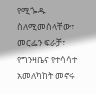የሚጐዱ ስለሚመስላቸው፣ መርፌን ፍራቻ፣ የግንዛቤና የተሳሳተ አመለካከት መኖሩ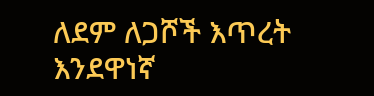ለደም ለጋሾች እጥረት እንደዋነኛ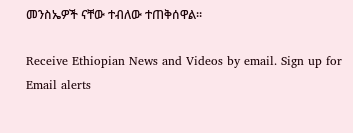መንስኤዎች ናቸው ተብለው ተጠቅሰዋል።

Receive Ethiopian News and Videos by email. Sign up for Email alerts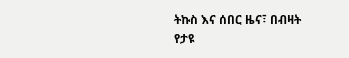ትኩስ እና ሰበር ዜና፣ በብዛት የታዩ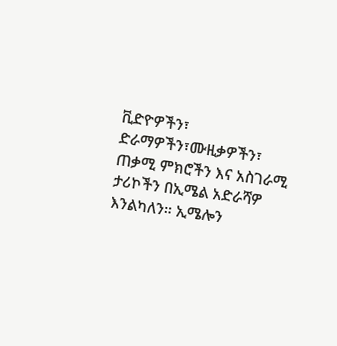ቪድዮዎችን፣ ድራማዎችን፣ሙዚቃዎችን፣ ጠቃሚ ምክሮችን እና አስገራሚ ታሪኮችን በኢሜል አድራሻዎ እንልካለን። ኢሜሎን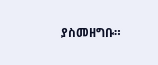ያስመዘግቡ።